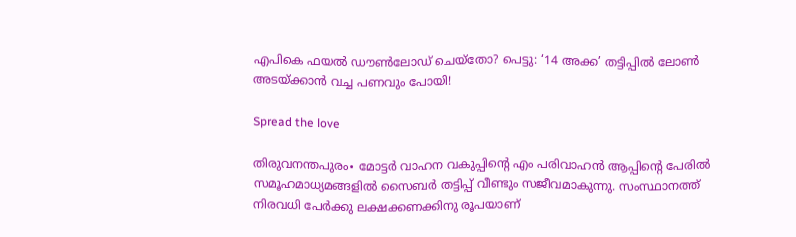എപികെ ഫയൽ ഡൗൺലോഡ് ചെയ്തോ? പെട്ടു: ‘14 അക്ക’ തട്ടിപ്പിൽ ലോൺ അടയ്ക്കാൻ വച്ച പണവും പോയി!

Spread the love

തിരുവനന്തപുരം∙ മോട്ടര്‍ വാഹന വകുപ്പിന്റെ എം പരിവാഹന്‍ ആപ്പിന്റെ പേരില്‍ സമൂഹമാധ്യമങ്ങളില്‍ സൈബര്‍ തട്ടിപ്പ് വീണ്ടും സജീവമാകുന്നു. സംസ്ഥാനത്ത് നിരവധി പേര്‍ക്കു ലക്ഷക്കണക്കിനു രൂപയാണ്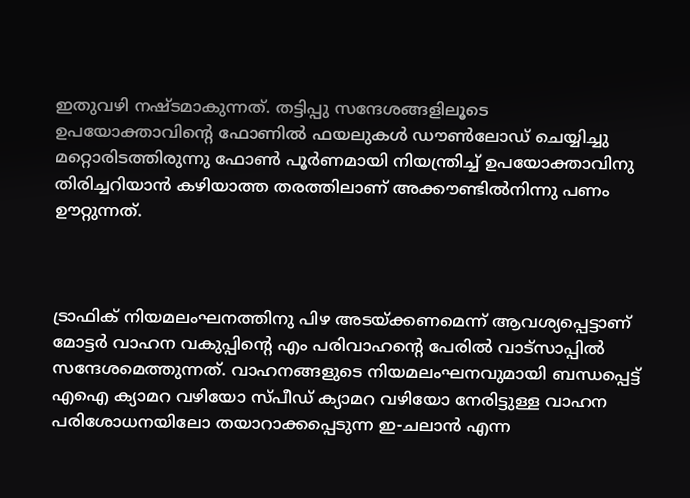ഇതുവഴി നഷ്ടമാകുന്നത്. തട്ടിപ്പു സന്ദേശങ്ങളിലൂടെ ഉപയോക്താവിന്റെ ഫോണില്‍ ഫയലുകള്‍ ഡൗണ്‍ലോഡ് ചെയ്യിച്ചു മറ്റൊരിടത്തിരുന്നു ഫോണ്‍ പൂര്‍ണമായി നിയന്ത്രിച്ച് ഉപയോക്താവിനു തിരിച്ചറിയാന്‍ കഴിയാത്ത തരത്തിലാണ് അക്കൗണ്ടില്‍നിന്നു പണം ഊറ്റുന്നത്.



ട്രാഫിക് നിയമലംഘനത്തിനു പിഴ അടയ്ക്കണമെന്ന് ആവശ്യപ്പെട്ടാണ് മോട്ടര്‍ വാഹന വകുപ്പിന്റെ എം പരിവാഹന്റെ പേരില്‍ വാട്‌സാപ്പില്‍ സന്ദേശമെത്തുന്നത്. വാഹനങ്ങളുടെ നിയമലംഘനവുമായി ബന്ധപ്പെട്ട് എഐ ക്യാമറ വഴിയോ സ്പീഡ് ക്യാമറ വഴിയോ നേരിട്ടുള്ള വാഹന പരിശോധനയിലോ തയാറാക്കപ്പെടുന്ന ഇ-ചലാന്‍ എന്ന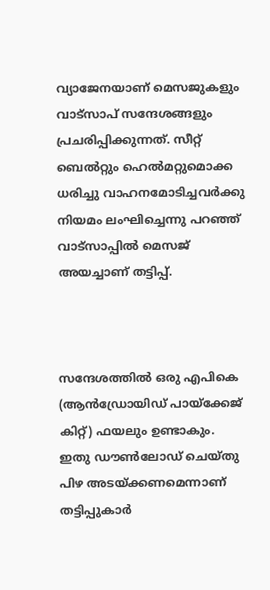വ്യാജേനയാണ് മെസജുകളും വാട്‌സാപ് സന്ദേശങ്ങളും പ്രചരിപ്പിക്കുന്നത്. സീറ്റ് ബെല്‍റ്റും ഹെല്‍മറ്റുമൊക്ക ധരിച്ചു വാഹനമോടിച്ചവര്‍ക്കു നിയമം ലംഘിച്ചെന്നു പറഞ്ഞ് വാട്‌സാപ്പില്‍ മെസജ് അയച്ചാണ് തട്ടിപ്പ്.



സന്ദേശത്തില്‍ ഒരു എപികെ (ആന്‍ഡ്രോയിഡ് പായ്‌ക്കേജ് കിറ്റ്) ഫയലും ഉണ്ടാകും. ഇതു ഡൗണ്‍ലോഡ് ചെയ്തു പിഴ അടയ്ക്കണമെന്നാണ് തട്ടിപ്പുകാര്‍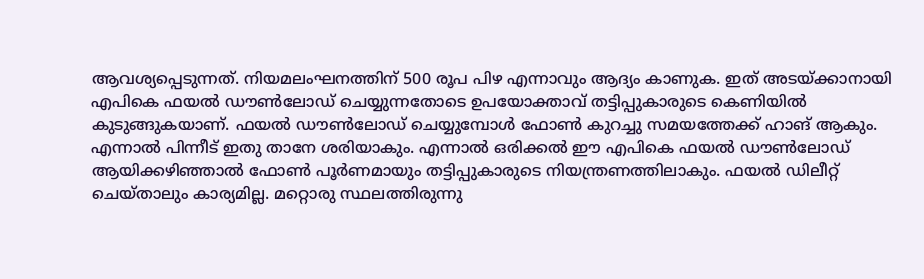ആവശ്യപ്പെടുന്നത്. നിയമലംഘനത്തിന് 500 രൂപ പിഴ എന്നാവും ആദ്യം കാണുക. ഇത് അടയ്ക്കാനായി എപികെ ഫയല്‍ ഡൗണ്‍ലോഡ് ചെയ്യുന്നതോടെ ഉപയോക്താവ് തട്ടിപ്പുകാരുടെ കെണിയില്‍ കുടുങ്ങുകയാണ്. ഫയല്‍ ഡൗണ്‍ലോഡ് ചെയ്യുമ്പോള്‍ ഫോണ്‍ കുറച്ചു സമയത്തേക്ക് ഹാങ് ആകും. എന്നാല്‍ പിന്നീട് ഇതു താനേ ശരിയാകും. എന്നാല്‍ ഒരിക്കല്‍ ഈ എപികെ ഫയല്‍ ഡൗണ്‍ലോഡ് ആയിക്കഴിഞ്ഞാല്‍ ഫോണ്‍ പൂര്‍ണമായും തട്ടിപ്പുകാരുടെ നിയന്ത്രണത്തിലാകും. ഫയല്‍ ഡിലീറ്റ് ചെയ്താലും കാര്യമില്ല. മറ്റൊരു സ്ഥലത്തിരുന്നു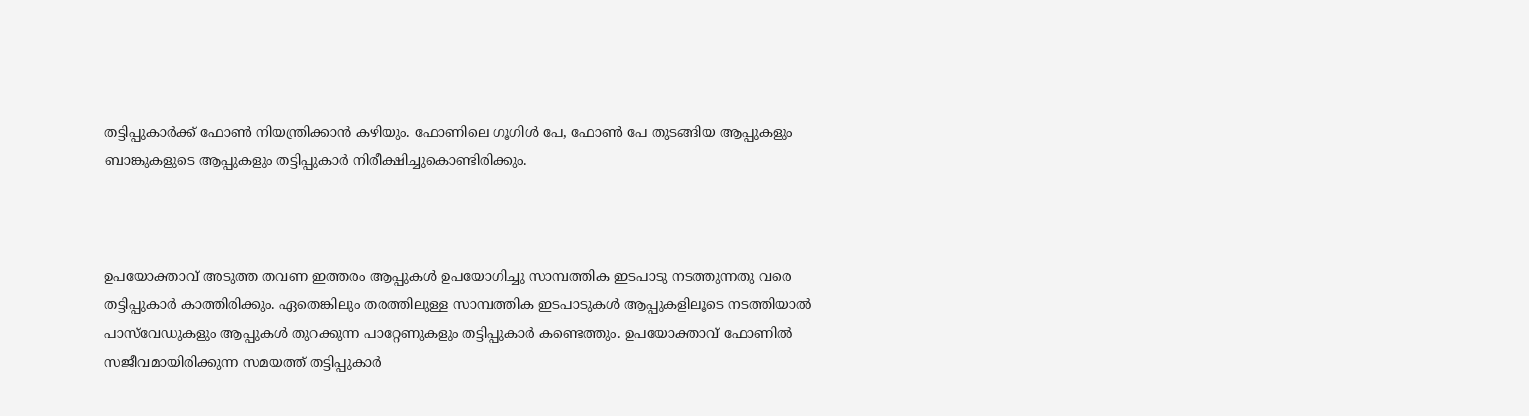തട്ടിപ്പുകാര്‍ക്ക് ഫോണ്‍ നിയന്ത്രിക്കാന്‍ കഴിയും. ഫോണിലെ ഗൂഗിള്‍ പേ, ഫോണ്‍ പേ തുടങ്ങിയ ആപ്പുകളും ബാങ്കുകളുടെ ആപ്പുകളും തട്ടിപ്പുകാര്‍ നിരീക്ഷിച്ചുകൊണ്ടിരിക്കും.



ഉപയോക്താവ് അടുത്ത തവണ ഇത്തരം ആപ്പുകള്‍ ഉപയോഗിച്ചു സാമ്പത്തിക ഇടപാടു നടത്തുന്നതു വരെ തട്ടിപ്പുകാര്‍ കാത്തിരിക്കും. ഏതെങ്കിലും തരത്തിലുള്ള സാമ്പത്തിക ഇടപാടുകള്‍ ആപ്പുകളിലൂടെ നടത്തിയാല്‍ പാസ്‌വേഡുകളും ആപ്പുകള്‍ തുറക്കുന്ന പാറ്റേണുകളും തട്ടിപ്പുകാര്‍ കണ്ടെത്തും. ഉപയോക്താവ് ഫോണില്‍ സജീവമായിരിക്കുന്ന സമയത്ത് തട്ടിപ്പുകാര്‍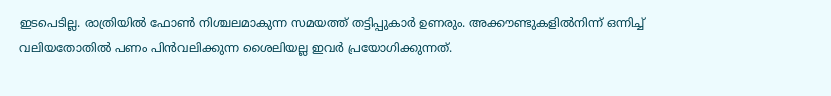ഇടപെടില്ല. രാത്രിയില്‍ ഫോണ്‍ നിശ്ചലമാകുന്ന സമയത്ത് തട്ടിപ്പുകാര്‍ ഉണരും. അക്കൗണ്ടുകളില്‍നിന്ന് ഒന്നിച്ച് വലിയതോതില്‍ പണം പിന്‍വലിക്കുന്ന ശൈലിയല്ല ഇവര്‍ പ്രയോഗിക്കുന്നത്.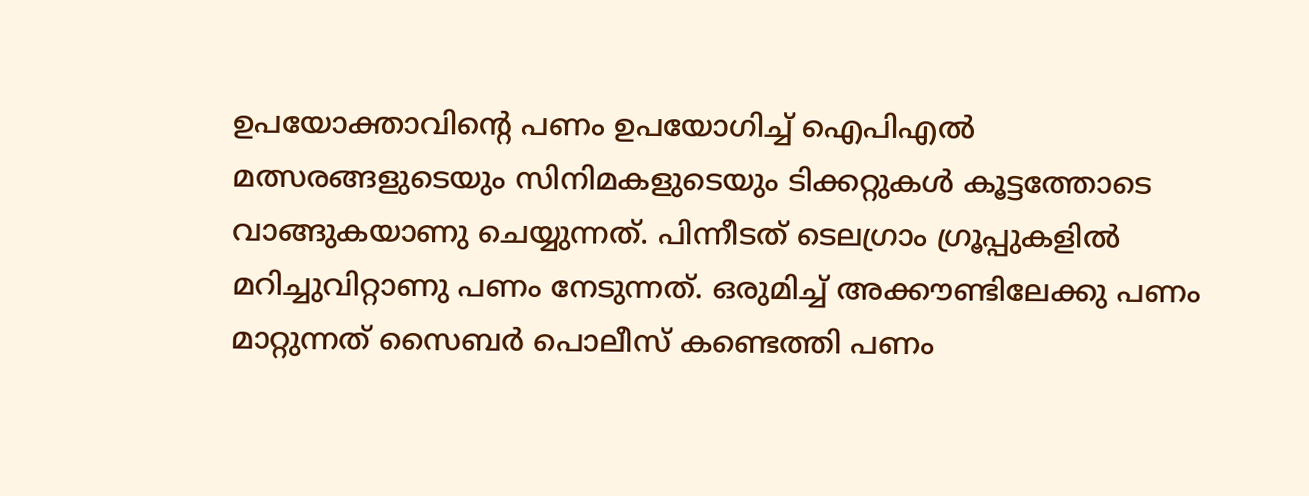ഉപയോക്താവിന്റെ പണം ഉപയോഗിച്ച് ഐപിഎല്‍ മത്സരങ്ങളുടെയും സിനിമകളുടെയും ടിക്കറ്റുകള്‍ കൂട്ടത്തോടെ വാങ്ങുകയാണു ചെയ്യുന്നത്. പിന്നീടത് ടെലഗ്രാം ഗ്രൂപ്പുകളില്‍ മറിച്ചുവിറ്റാണു പണം നേടുന്നത്. ഒരുമിച്ച് അക്കൗണ്ടിലേക്കു പണം മാറ്റുന്നത് സൈബര്‍ പൊലീസ് കണ്ടെത്തി പണം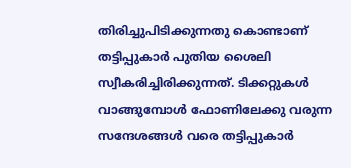തിരിച്ചുപിടിക്കുന്നതു കൊണ്ടാണ് തട്ടിപ്പുകാര്‍ പുതിയ ശൈലി സ്വീകരിച്ചിരിക്കുന്നത്. ടിക്കറ്റുകള്‍ വാങ്ങുമ്പോള്‍ ഫോണിലേക്കു വരുന്ന സന്ദേശങ്ങള്‍ വരെ തട്ടിപ്പുകാര്‍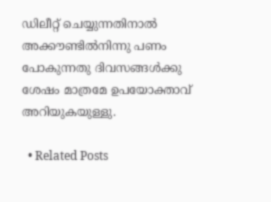ഡിലീറ്റ് ചെയ്യുന്നതിനാല്‍ അക്കൗണ്ടില്‍നിന്നു പണം പോകുന്നതു ദിവസങ്ങള്‍ക്കു ശേഷം മാത്രമേ ഉപയോക്താവ് അറിയുകയുള്ളു.

  • Related Posts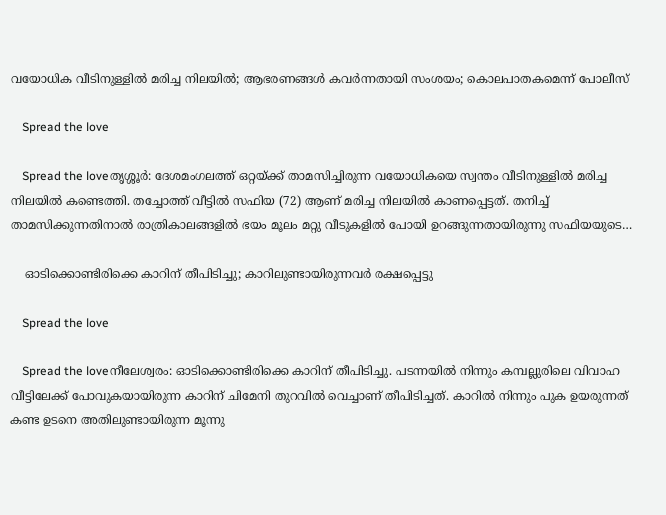വയോധിക വീടിനുള്ളിൽ മരിച്ച നിലയിൽ; ആഭരണങ്ങൾ കവർന്നതായി സംശയം; കൊലപാതകമെന്ന് പോലീസ്

    Spread the love

    Spread the loveതൃശ്ശൂർ: ദേശമംഗലത്ത് ഒറ്റയ്ക്ക് താമസിച്ചിരുന്ന വയോധികയെ സ്വന്തം വീടിനുള്ളിൽ മരിച്ച നിലയിൽ കണ്ടെത്തി. തച്ചോത്ത് വീട്ടിൽ സഫിയ (72) ആണ് മരിച്ച നിലയിൽ കാണപ്പെട്ടത്. തനിച്ച് താമസിക്കുന്നതിനാൽ രാത്രികാലങ്ങളിൽ ഭയം മൂലം മറ്റു വീടുകളിൽ പോയി ഉറങ്ങുന്നതായിരുന്നു സഫിയയുടെ…

    ഓടിക്കൊണ്ടിരിക്കെ കാറിന് തീപിടിച്ചു; കാറിലുണ്ടായിരുന്നവർ രക്ഷപ്പെട്ടു

    Spread the love

    Spread the loveനീലേശ്വരം: ഓടിക്കൊണ്ടിരിക്കെ കാറിന് തീപിടിച്ചു. പടന്നയിൽ നിന്നും കമ്പല്ലുരിലെ വിവാഹ വീട്ടിലേക്ക് പോവുകയായിരുന്ന കാറിന് ചിമേനി തുറവിൽ വെച്ചാണ് തീപിടിച്ചത്. കാറിൽ നിന്നും പുക ഉയരുന്നത് കണ്ട ഉടനെ അതിലുണ്ടായിരുന്ന മൂന്നു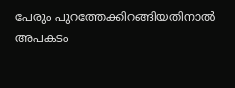പേരും പുറത്തേക്കിറങ്ങിയതിനാൽ അപകടം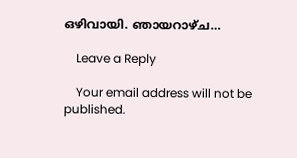ഒഴിവായി. ഞായറാഴ്ച…

    Leave a Reply

    Your email address will not be published.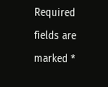Required fields are marked *